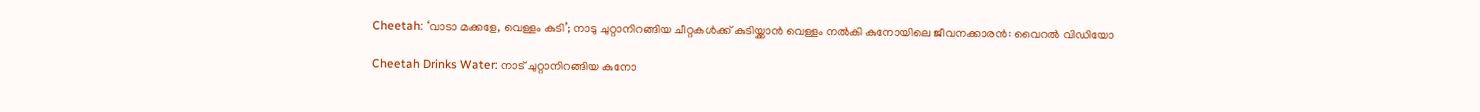Cheetah: ‘വാടാ മക്കളേ, വെള്ളം കുടി’; നാടു ചുറ്റാനിറങ്ങിയ ചീറ്റകൾക്ക് കുടിയ്ക്കാൻ വെള്ളം നൽകി കുനോയിലെ ജീവനക്കാരൻ: വൈറൽ വിഡിയോ

Cheetah Drinks Water: നാട് ചുറ്റാനിറങ്ങിയ കുനോ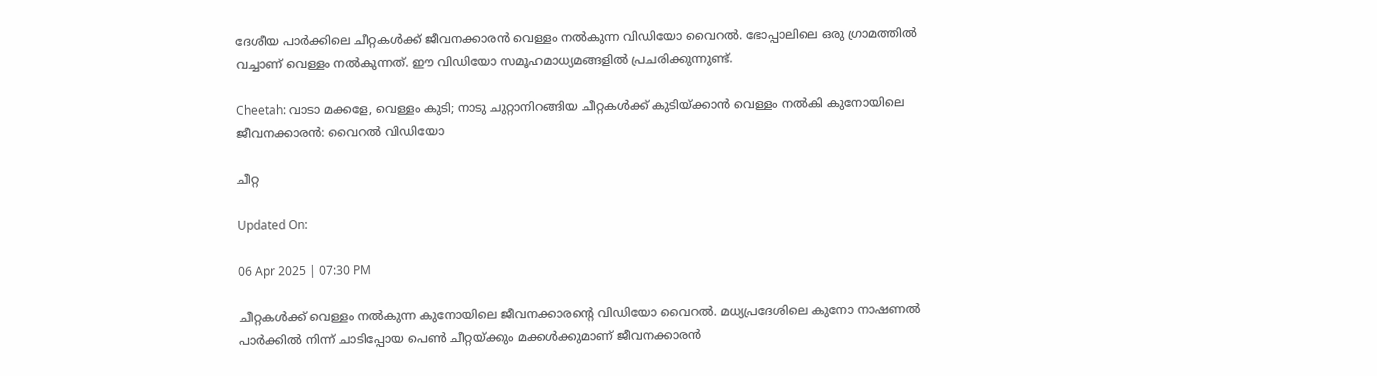ദേശീയ പാർക്കിലെ ചീറ്റകൾക്ക് ജീവനക്കാരൻ വെള്ളം നൽകുന്ന വിഡിയോ വൈറൽ. ഭോപ്പാലിലെ ഒരു ഗ്രാമത്തിൽ വച്ചാണ് വെള്ളം നൽകുന്നത്. ഈ വിഡിയോ സമൂഹമാധ്യമങ്ങളിൽ പ്രചരിക്കുന്നുണ്ട്.

Cheetah: വാടാ മക്കളേ, വെള്ളം കുടി; നാടു ചുറ്റാനിറങ്ങിയ ചീറ്റകൾക്ക് കുടിയ്ക്കാൻ വെള്ളം നൽകി കുനോയിലെ ജീവനക്കാരൻ: വൈറൽ വിഡിയോ

ചീറ്റ

Updated On:

06 Apr 2025 | 07:30 PM

ചീറ്റകൾക്ക് വെള്ളം നൽകുന്ന കുനോയിലെ ജീവനക്കാരൻ്റെ വിഡിയോ വൈറൽ. മധ്യപ്രദേശിലെ കുനോ നാഷണൽ പാർക്കിൽ നിന്ന് ചാടിപ്പോയ പെൺ ചീറ്റയ്ക്കും മക്കൾക്കുമാണ് ജീവനക്കാരൻ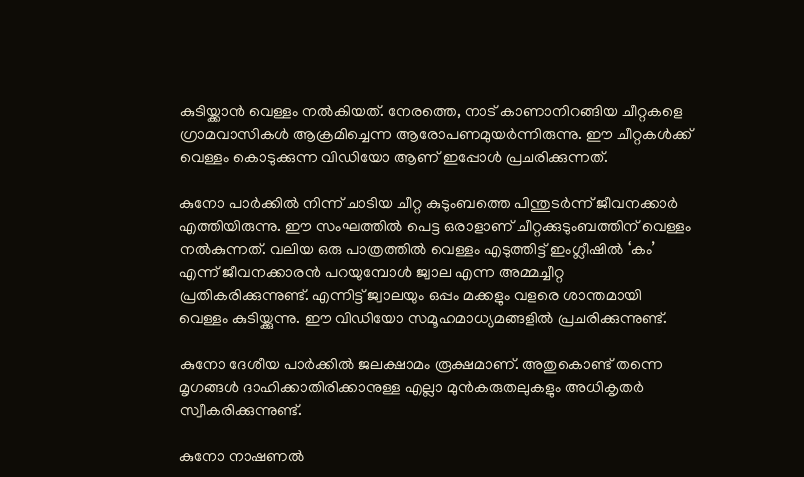കുടിയ്ക്കാൻ വെള്ളം നൽകിയത്. നേരത്തെ, നാട് കാണാനിറങ്ങിയ ചീറ്റകളെ ഗ്രാമവാസികൾ ആക്രമിച്ചെന്ന ആരോപണമുയർന്നിരുന്നു. ഈ ചീറ്റകൾക്ക് വെള്ളം കൊടുക്കുന്ന വിഡിയോ ആണ് ഇപ്പോൾ പ്രചരിക്കുന്നത്.

കുനോ പാർക്കിൽ നിന്ന് ചാടിയ ചീറ്റ കുടുംബത്തെ പിന്തുടർന്ന് ജീവനക്കാർ എത്തിയിരുന്നു. ഈ സംഘത്തിൽ പെട്ട ഒരാളാണ് ചീറ്റക്കുടുംബത്തിന് വെള്ളം നൽകുന്നത്. വലിയ ഒരു പാത്രത്തിൽ വെള്ളം എടുത്തിട്ട് ഇംഗ്ലീഷിൽ ‘കം’ എന്ന് ജീവനക്കാരൻ പറയുമ്പോൾ ജ്വാല എന്ന അമ്മച്ചീറ്റ പ്രതികരിക്കുന്നുണ്ട്. എന്നിട്ട് ജ്വാലയും ഒപ്പം മക്കളും വളരെ ശാന്തമായി വെള്ളം കുടിയ്ക്കുന്നു. ഈ വിഡിയോ സമൂഹമാധ്യമങ്ങളിൽ പ്രചരിക്കുന്നുണ്ട്.

കുനോ ദേശീയ പാർക്കിൽ ജലക്ഷാമം രൂക്ഷമാണ്. അതുകൊണ്ട് തന്നെ മൃഗങ്ങൾ ദാഹിക്കാതിരിക്കാനുള്ള എല്ലാ മുൻകരുതലുകളും അധികൃതർ സ്വീകരിക്കുന്നുണ്ട്.

കുനോ നാഷണൽ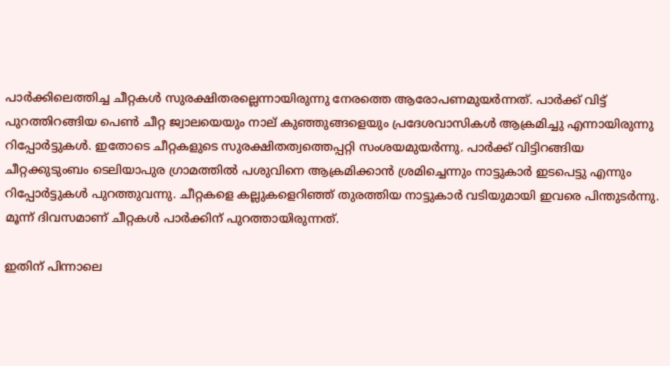പാർക്കിലെത്തിച്ച ചീറ്റകൾ സുരക്ഷിതരല്ലെന്നായിരുന്നു നേരത്തെ ആരോപണമുയർന്നത്. പാർക്ക് വിട്ട് പുറത്തിറങ്ങിയ പെൺ ചീറ്റ ജ്വാലയെയും നാല് കുഞ്ഞുങ്ങളെയും പ്രദേശവാസികൾ ആക്രമിച്ചു എന്നായിരുന്നു റിപ്പോർട്ടുകൾ. ഇതോടെ ചീറ്റകളുടെ സുരക്ഷിതത്വത്തെപ്പറ്റി സംശയമുയർന്നു. പാർക്ക് വിട്ടിറങ്ങിയ ചീറ്റക്കുടുംബം ടെലിയാപുര ഗ്രാമത്തിൽ പശുവിനെ ആക്രമിക്കാൻ ശ്രമിച്ചെന്നും നാട്ടുകാർ ഇടപെട്ടു എന്നും റിപ്പോർട്ടുകൾ പുറത്തുവന്നു. ചീറ്റകളെ കല്ലുകളെറിഞ്ഞ് തുരത്തിയ നാട്ടുകാർ വടിയുമായി ഇവരെ പിന്തുടർന്നു. മൂന്ന് ദിവസമാണ് ചീറ്റകൾ പാർക്കിന് പുറത്തായിരുന്നത്.

ഇതിന് പിന്നാലെ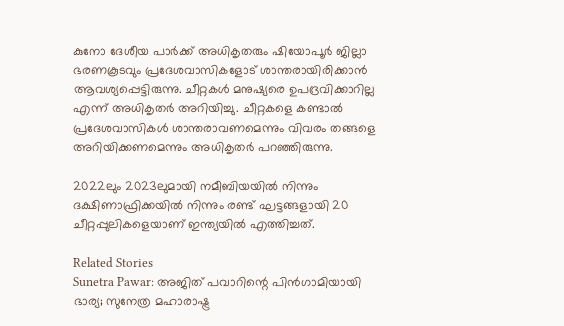കുനോ ദേശീയ പാർക്ക് അധികൃതരും ഷിയോപൂർ ജില്ലാ ഭരണകൂടവും പ്രദേശവാസികളോട് ശാന്തരായിരിക്കാൻ ആവശ്യപ്പെട്ടിരുന്നു. ചീറ്റകൾ മനുഷ്യരെ ഉപദ്രവിക്കാറില്ല എന്ന് അധികൃതർ അറിയിച്ചു. ചീറ്റകളെ കണ്ടാൽ പ്രദേശവാസികൾ ശാന്തരാവണമെന്നും വിവരം തങ്ങളെ അറിയിക്കണമെന്നും അധികൃതർ പറഞ്ഞിരുന്നു.

2022ലും 2023ലുമായി നമീബിയയിൽ നിന്നും ദക്ഷിണാഫ്രിക്കയിൽ നിന്നും രണ്ട് ഘട്ടങ്ങളായി 20 ചീറ്റപ്പുലികളെയാണ് ഇന്ത്യയിൽ എത്തിച്ചത്.

Related Stories
Sunetra Pawar: അജിത് പവാറിന്റെ പിന്‍ഗാമിയായി ഭാര്യ; സുനേത്ര മഹാരാഷ്ട്ര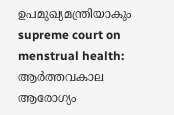ഉപമുഖ്യമന്ത്രിയാകും
supreme court on menstrual health: ആർത്തവകാല ആരോഗ്യം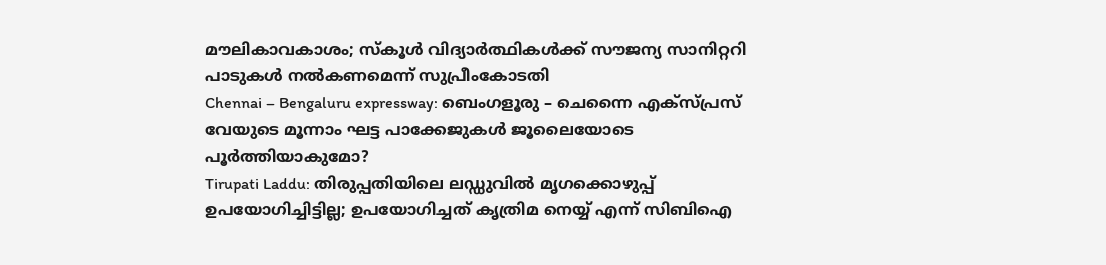മൗലികാവകാശം; സ്കൂൾ വിദ്യാർത്ഥികൾക്ക് സൗജന്യ സാനിറ്ററി പാടുകൾ നൽകണമെന്ന് സുപ്രീംകോടതി
Chennai – Bengaluru expressway: ബെംഗളൂരു – ചെന്നൈ എക്സ്പ്രസ് വേയുടെ മൂന്നാം ഘട്ട പാക്കേജുകൾ ജൂലൈയോടെ പൂർത്തിയാകുമോ?
Tirupati Laddu: തിരുപ്പതിയിലെ ലഡ്ഡുവിൽ മൃഗക്കൊഴുപ്പ് ഉപയോഗിച്ചിട്ടില്ല; ഉപയോഗിച്ചത് കൃത്രിമ നെയ്യ് എന്ന് സിബിഐ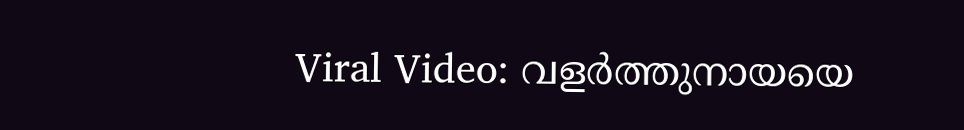Viral Video: വളർത്തുനായയെ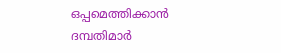ഒപ്പമെത്തിക്കാൻ ദമ്പതിമാർ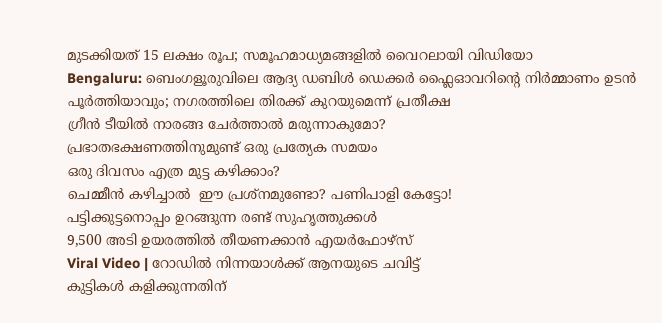മുടക്കിയത് 15 ലക്ഷം രൂപ; സമൂഹമാധ്യമങ്ങളിൽ വൈറലായി വിഡിയോ
Bengaluru: ബെംഗളൂരുവിലെ ആദ്യ ഡബിൾ ഡെക്കർ ഫ്ലൈഓവറിൻ്റെ നിർമ്മാണം ഉടൻ പൂർത്തിയാവും; നഗരത്തിലെ തിരക്ക് കുറയുമെന്ന് പ്രതീക്ഷ
ഗ്രീൻ ടീയിൽ നാരങ്ങ ചേർത്താൽ മരുന്നാകുമോ?
പ്രഭാതഭക്ഷണത്തിനുമുണ്ട് ഒരു പ്രത്യേക സമയം
ഒരു ദിവസം എത്ര മുട്ട കഴിക്കാം?
ചെമ്മീന്‍ കഴിച്ചാല്‍  ഈ പ്രശ്‌നമുണ്ടോ? പണിപാളി കേട്ടോ!
പട്ടിക്കുട്ടനൊപ്പം ഉറങ്ങുന്ന രണ്ട് സുഹൃത്തുക്കൾ
9,500 അടി ഉയരത്തിൽ തീയണക്കാൻ എയർഫോഴ്സ്
Viral Video | റോഡിൽ നിന്നയാൾക്ക് ആനയുടെ ചവിട്ട്
കുട്ടികൾ കളിക്കുന്നതിന്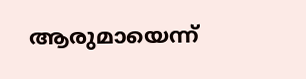ആരുമായെന്ന്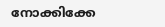നോക്കിക്കേ